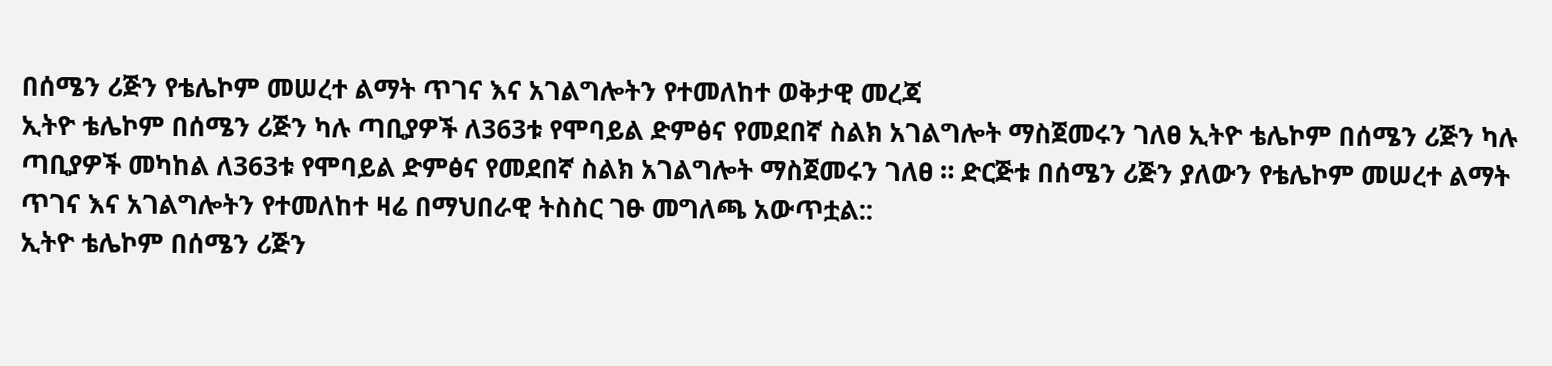በሰሜን ሪጅን የቴሌኮም መሠረተ ልማት ጥገና እና አገልግሎትን የተመለከተ ወቅታዊ መረጃ
ኢትዮ ቴሌኮም በሰሜን ሪጅን ካሉ ጣቢያዎች ለ363ቱ የሞባይል ድምፅና የመደበኛ ስልክ አገልግሎት ማስጀመሩን ገለፀ ኢትዮ ቴሌኮም በሰሜን ሪጅን ካሉ ጣቢያዎች መካከል ለ363ቱ የሞባይል ድምፅና የመደበኛ ስልክ አገልግሎት ማስጀመሩን ገለፀ ። ድርጅቱ በሰሜን ሪጅን ያለውን የቴሌኮም መሠረተ ልማት ጥገና እና አገልግሎትን የተመለከተ ዛሬ በማህበራዊ ትስስር ገፁ መግለጫ አውጥቷል::
ኢትዮ ቴሌኮም በሰሜን ሪጅን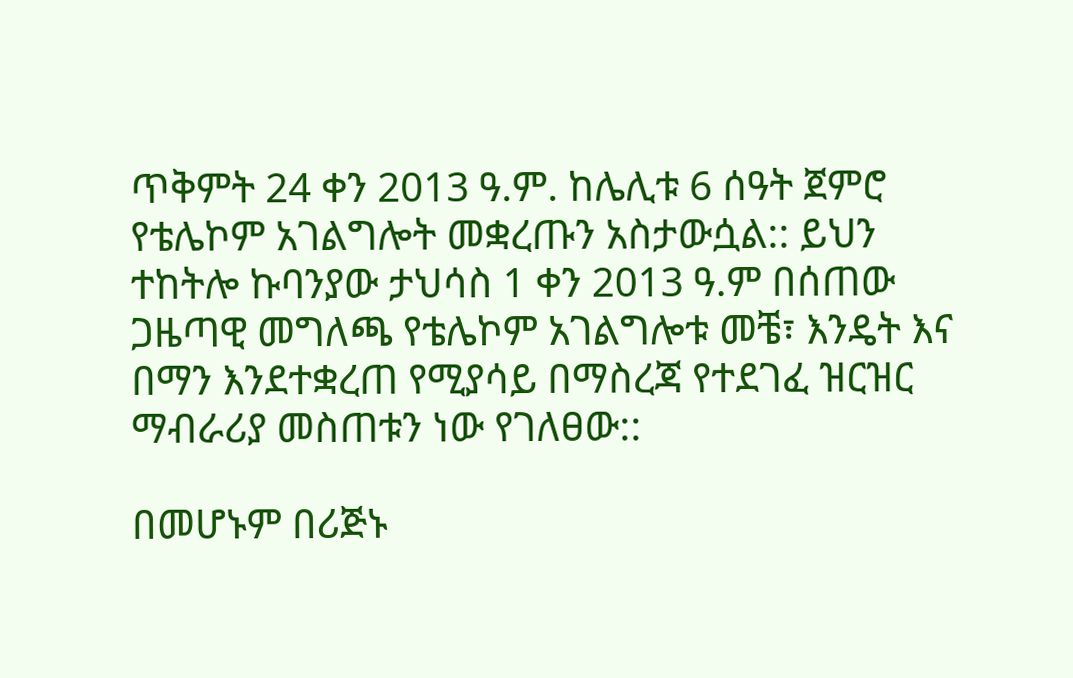ጥቅምት 24 ቀን 2013 ዓ.ም. ከሌሊቱ 6 ሰዓት ጀምሮ የቴሌኮም አገልግሎት መቋረጡን አስታውሷል:: ይህን ተከትሎ ኩባንያው ታህሳስ 1 ቀን 2013 ዓ.ም በሰጠው ጋዜጣዊ መግለጫ የቴሌኮም አገልግሎቱ መቼ፣ እንዴት እና በማን እንደተቋረጠ የሚያሳይ በማስረጃ የተደገፈ ዝርዝር ማብራሪያ መስጠቱን ነው የገለፀው::

በመሆኑም በሪጅኑ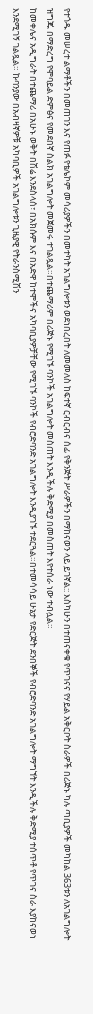የተጎዱ መሠረተ ልማቶችን በመጠገን እና የጠፉ የቴሌኮም መሳሪያዎችን በመተካት አገልግሎቱን ወደነበረበት ለመመለስ ከፍተኛ ርብርብና ሰፊ የቅንጅት ሥራዎችን በማከናወን ላይ ይገኛል:: እስካሁን በተጠናቀቁ የጥገናና የሃይል አቅርቦት ስራዎች በሪጅኑ ካሉ ጣቢያዎች መካከል 363ቱን ለአገልግሎት ዝግጁ በማድረግ የሞባይል ድምፅና የመደበኛ ስልክ አገልግሎት መጀመሩ ተገልጿል።በተጨማሪም በሪጅኑ የሚገኙ ባንኮች አገልግሎት መስጠት እንዲችሉ ቅድሚያ በመስጠት እየተሰራ ነው ተብሏል።
ከመቀሌና አዲግራት በተጨማሪ በአሁኑ ወቅት በሽሬ እንደስላሰ፣ በአክሱም እና በአድዋ ከተሞችና አካባቢያዎቻቸው የሚገኙ ባንኮች የብሮድባንድ አገልግሎት እንዲያገኙ ተደርጓል።በተመሳሳይ ሁኔታ የድርጅት ደንበኞች የብሮድባንድ አገልግሎት ማግኘት እንዲችሉ ቅድሚያ ተሰጥቶ የጥገና ስራ እያከናወነ እንደሚገኝ ገልጿል። ኩባንያው በአብዛኛዎቹ አካባቢዎች አገልግሎቱን ጊዜያዊ የትራንስሚሽን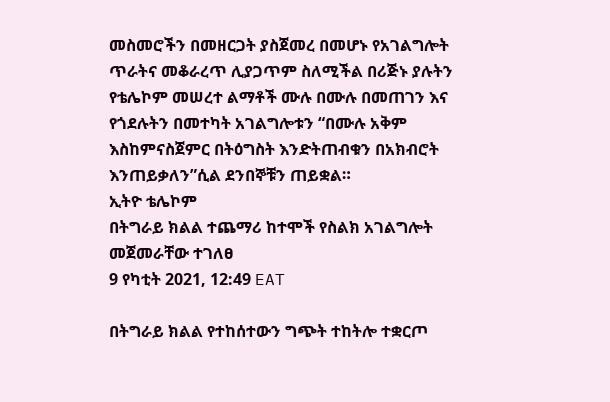መስመሮችን በመዘርጋት ያስጀመረ በመሆኑ የአገልግሎት ጥራትና መቆራረጥ ሊያጋጥም ስለሚችል በሪጅኑ ያሉትን የቴሌኮም መሠረተ ልማቶች ሙሉ በሙሉ በመጠገን እና የጎደሉትን በመተካት አገልግሎቱን “በሙሉ አቅም እስከምናስጀምር በትዕግስት እንድትጠብቁን በአክብሮት እንጠይቃለን”ሲል ደንበኞቹን ጠይቋል።
ኢትዮ ቴሌኮም
በትግራይ ክልል ተጨማሪ ከተሞች የስልክ አገልግሎት መጀመራቸው ተገለፀ
9 የካቲት 2021, 12:49 EAT

በትግራይ ክልል የተከሰተውን ግጭት ተከትሎ ተቋርጦ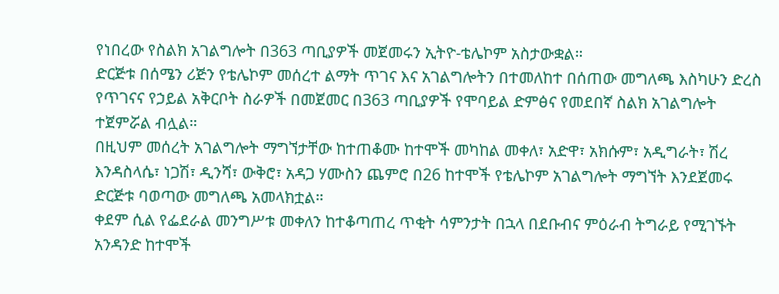የነበረው የስልክ አገልግሎት በ363 ጣቢያዎች መጀመሩን ኢትዮ-ቴሌኮም አስታውቋል።
ድርጅቱ በሰሜን ሪጅን የቴሌኮም መሰረተ ልማት ጥገና እና አገልግሎትን በተመለከተ በሰጠው መግለጫ እስካሁን ድረስ የጥገናና የኃይል አቅርቦት ስራዎች በመጀመር በ363 ጣቢያዎች የሞባይል ድምፅና የመደበኛ ስልክ አገልግሎት ተጀምሯል ብሏል።
በዚህም መሰረት አገልግሎት ማግኘታቸው ከተጠቆሙ ከተሞች መካከል መቀለ፣ አድዋ፣ አክሱም፣ አዲግራት፣ ሽረ እንዳስላሴ፣ ነጋሽ፣ ዲንሻ፣ ውቅሮ፣ አዳጋ ሃሙስን ጨምሮ በ26 ከተሞች የቴሌኮም አገልግሎት ማግኘት እንደጀመሩ ድርጅቱ ባወጣው መግለጫ አመላክቷል።
ቀደም ሲል የፌደራል መንግሥቱ መቀለን ከተቆጣጠረ ጥቂት ሳምንታት በኋላ በደቡብና ምዕራብ ትግራይ የሚገኙት አንዳንድ ከተሞች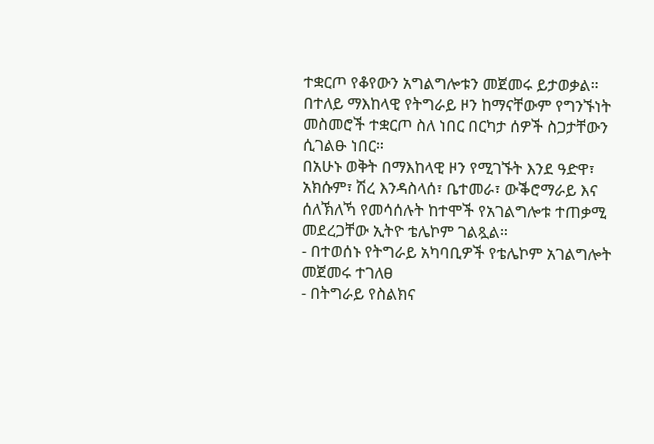ተቋርጦ የቆየውን አግልግሎቱን መጀመሩ ይታወቃል።
በተለይ ማእከላዊ የትግራይ ዞን ከማናቸውም የግንኙነት መስመሮች ተቋርጦ ስለ ነበር በርካታ ሰዎች ስጋታቸውን ሲገልፁ ነበር።
በአሁኑ ወቅት በማእከላዊ ዞን የሚገኙት እንደ ዓድዋ፣ አክሱም፣ ሽረ እንዳስላሰ፣ ቤተመራ፣ ውቕሮማራይ እና ሰለኽለኻ የመሳሰሉት ከተሞች የአገልግሎቱ ተጠቃሚ መደረጋቸው ኢትዮ ቴሌኮም ገልጿል።
- በተወሰኑ የትግራይ አካባቢዎች የቴሌኮም አገልግሎት መጀመሩ ተገለፀ
- በትግራይ የስልክና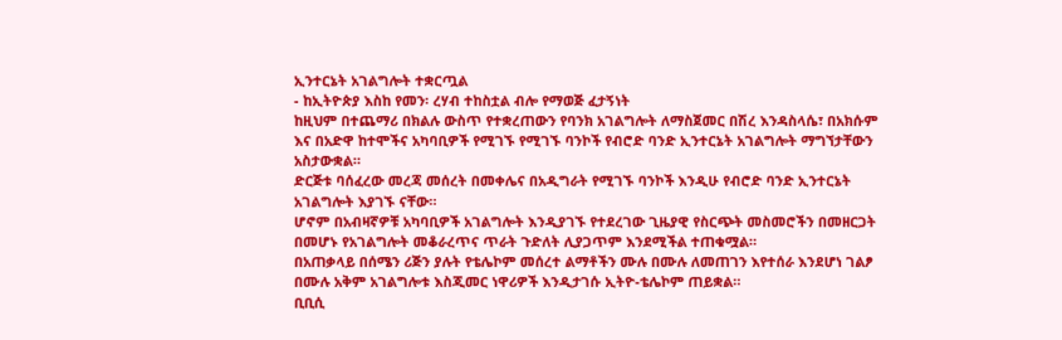ኢንተርኔት አገልግሎት ተቋርጧል
- ከኢትዮጵያ እስከ የመን፡ ረሃብ ተከስቷል ብሎ የማወጅ ፈታኝነት
ከዚህም በተጨማሪ በክልሉ ውስጥ የተቋረጠውን የባንክ አገልግሎት ለማስጀመር በሽረ እንዳስላሴ፣ በአክሱም እና በአድዋ ከተሞችና አካባቢዎች የሚገኙ የሚገኙ ባንኮች የብሮድ ባንድ ኢንተርኔት አገልግሎት ማግኘታቸውን አስታውቋል።
ድርጅቱ ባሰፈረው መረጃ መሰረት በመቀሌና በአዲግራት የሚገኙ ባንኮች እንዲሁ የብሮድ ባንድ ኢንተርኔት አገልግሎት እያገኙ ናቸው።
ሆኖም በአብዛኛዎቹ አካባቢዎች አገልግሎት እንዲያገኙ የተደረገው ጊዜያዊ የስርጭት መስመሮችን በመዘርጋት በመሆኑ የአገልግሎት መቆራረጥና ጥራት ጉድለት ሊያጋጥም እንደሚችል ተጠቁሟል።
በአጠቃላይ በሰሜን ሪጅን ያሉት የቴሌኮም መሰረተ ልማቶችን ሙሉ በሙሉ ለመጠገን እየተሰራ እንደሆነ ገልፆ በሙሉ አቅም አገልግሎቱ እስጂመር ነዋሪዎች እንዲታገሱ ኢትዮ-ቴሌኮም ጠይቋል።
ቢቢሲ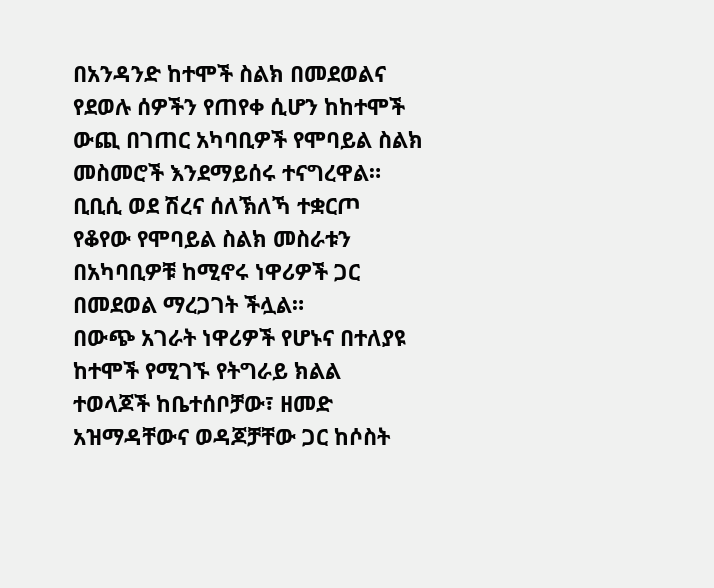በአንዳንድ ከተሞች ስልክ በመደወልና የደወሉ ሰዎችን የጠየቀ ሲሆን ከከተሞች ውጪ በገጠር አካባቢዎች የሞባይል ስልክ መስመሮች እንደማይሰሩ ተናግረዋል።
ቢቢሲ ወደ ሽረና ሰለኽለኻ ተቋርጦ የቆየው የሞባይል ስልክ መስራቱን በአካባቢዎቹ ከሚኖሩ ነዋሪዎች ጋር በመደወል ማረጋገት ችሏል።
በውጭ አገራት ነዋሪዎች የሆኑና በተለያዩ ከተሞች የሚገኙ የትግራይ ክልል ተወላጆች ከቤተሰቦቻው፣ ዘመድ አዝማዳቸውና ወዳጆቻቸው ጋር ከሶስት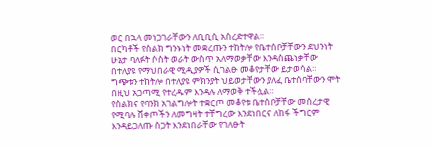ወር በኋላ መነጋገራቸውን ለቢቢሲ አስረድተዋል።
በርካቶች የስልክ ግንኑነት መቋረጡን ተከትሎ የቤተሰቦቻቸውን ደህንነት ሁኔታ ባለፉት ሶስት ወራት ውስጥ አለማወቃቸው እንዳስጨነቃቸው በተለያዩ የማህበራዊ ሚዲያዎች ሲገልፁ መቆየታቸው ይታወሳል።
ግጭቱን ተከትሎ በተለያዩ ምክንያት ህይወታቸውን ያለፈ ቤተሰባቸውን ሞት በዚህ አጋጣሚ የተረዱም እንዳሉ ለማወቅ ተችሏል።
የስልክና የባንክ አገልግሎት ተቋርጦ መቆየቱ ቤተሰቦቻቸው መሰረታዊ የሚባሉ ሸቀጦችን ለመግዛት ተቸግረው እንደነበርና ለከፋ ችግርም እንዳይጋለጡ ስጋት እንደነበራቸው የገለፁት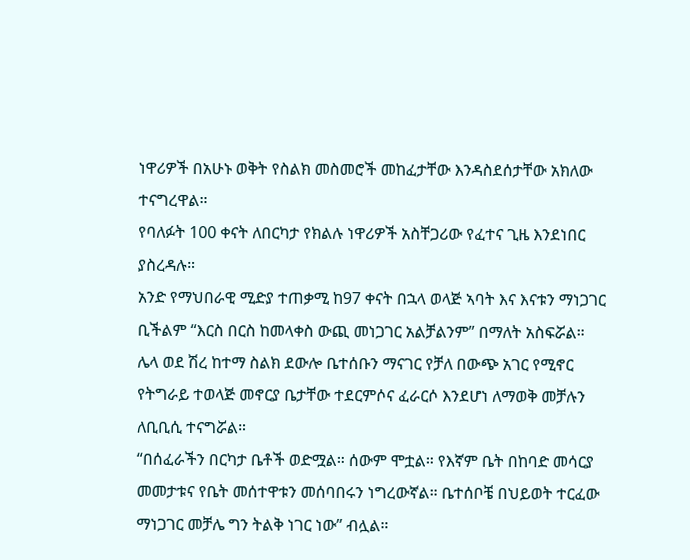ነዋሪዎች በአሁኑ ወቅት የስልክ መስመሮች መከፈታቸው እንዳስደሰታቸው አክለው ተናግረዋል።
የባለፉት 100 ቀናት ለበርካታ የክልሉ ነዋሪዎች አስቸጋሪው የፈተና ጊዜ እንደነበር ያስረዳሉ።
አንድ የማህበራዊ ሚድያ ተጠቃሚ ከ97 ቀናት በኋላ ወላጅ ኣባት እና እናቱን ማነጋገር ቢችልም “እርስ በርስ ከመላቀስ ውጪ መነጋገር አልቻልንም” በማለት አስፍሯል።
ሌላ ወደ ሽረ ከተማ ስልክ ደውሎ ቤተሰቡን ማናገር የቻለ በውጭ አገር የሚኖር የትግራይ ተወላጅ መኖርያ ቤታቸው ተደርምሶና ፈራርሶ እንደሆነ ለማወቅ መቻሉን ለቢቢሲ ተናግሯል።
“በሰፈራችን በርካታ ቤቶች ወድሟል። ሰውም ሞቷል። የእኛም ቤት በከባድ መሳርያ መመታቱና የቤት መሰተዋቱን መሰባበሩን ነግረውኛል። ቤተሰቦቼ በህይወት ተርፈው ማነጋገር መቻሌ ግን ትልቅ ነገር ነው” ብሏል።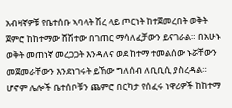አብዛኛዎቹ የቤተሰቡ ኣባላት ሽረ ላይ ጦርነት ከተጀመረበት ወቅት ጀምሮ ከከተማው ሸሽተው በገጠር ማሳለፈቻውን ይናገራል። በአሁኑ ወቅት መጠነኛ መረጋጋት እንዳለና ወደ ከተማ ተመልሰው ኑሯቸውን መጀመራቸውን እንደነገሩት ይኸው ግለሰብ ለቢቢሲ ያስረዳል።
ሆኖም ሌሎች ቤተሰቦቹን ጨምሮ በርካታ የሰፈሩ ነዋሪዎች ከከተማ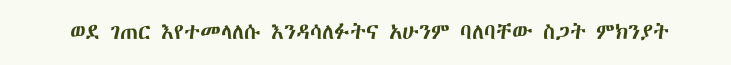ወደ ገጠር እየተመላለሱ እንዳሳለፉትና አሁንም ባለባቸው ስጋት ምክንያት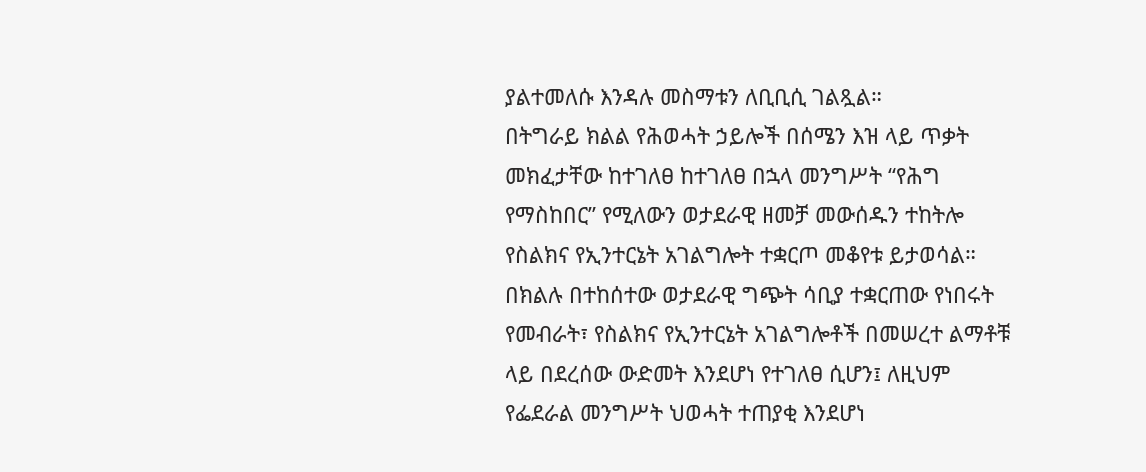ያልተመለሱ እንዳሉ መስማቱን ለቢቢሲ ገልጿል።
በትግራይ ክልል የሕወሓት ኃይሎች በሰሜን እዝ ላይ ጥቃት መክፈታቸው ከተገለፀ ከተገለፀ በኋላ መንግሥት “የሕግ የማስከበር” የሚለውን ወታደራዊ ዘመቻ መውሰዱን ተከትሎ የስልክና የኢንተርኔት አገልግሎት ተቋርጦ መቆየቱ ይታወሳል።
በክልሉ በተከሰተው ወታደራዊ ግጭት ሳቢያ ተቋርጠው የነበሩት የመብራት፣ የስልክና የኢንተርኔት አገልግሎቶች በመሠረተ ልማቶቹ ላይ በደረሰው ውድመት እንደሆነ የተገለፀ ሲሆን፤ ለዚህም የፌደራል መንግሥት ህወሓት ተጠያቂ እንደሆነ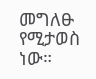መግለፁ የሚታወስ ነው።